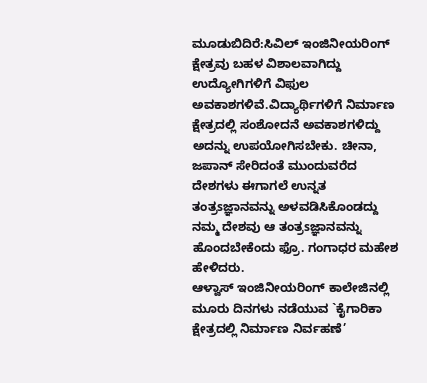ಮೂಡುಬಿದಿರೆ:ಸಿವಿಲ್ ಇಂಜಿನೀಯರಿಂಗ್ ಕ್ಷೇತ್ರವು ಬಹಳ ವಿಶಾಲವಾಗಿದ್ದು ಉದ್ಯೋಗಿಗಳಿಗೆ ವಿಫುಲ ಅವಕಾಶಗಳಿವೆ.ವಿದ್ಯಾರ್ಥಿಗಳಿಗೆ ನಿರ್ಮಾಣ ಕ್ಷೇತ್ರದಲ್ಲಿ ಸಂಶೋದನೆ ಅವಕಾಶಗಳಿದ್ದು ಅದನ್ನು ಉಪಯೋಗಿಸಬೇಕು. ಚೀನಾ, ಜಪಾನ್ ಸೇರಿದಂತೆ ಮುಂದುವರೆದ ದೇಶಗಳು ಈಗಾಗಲೆ ಉನ್ನತ ತಂತ್ರsಜ್ಞಾನವನ್ನು ಅಳವಡಿಸಿಕೊಂಡದ್ದು ನಮ್ಮ ದೇಶವು ಆ ತಂತ್ರsಜ್ಞಾನವನ್ನು ಹೊಂದಬೇಕೆಂದು ಫ್ರೊ. ಗಂಗಾಧರ ಮಹೇಶ ಹೇಳಿದರು.
ಆಳ್ವಾಸ್ ಇಂಜಿನೀಯರಿಂಗ್ ಕಾಲೇಜಿನಲ್ಲಿ ಮೂರು ದಿನಗಳು ನಡೆಯುವ `ಕೈಗಾರಿಕಾ ಕ್ಷೇತ್ರದಲ್ಲಿ ನಿರ್ಮಾಣ ನಿರ್ವಹಣೆ’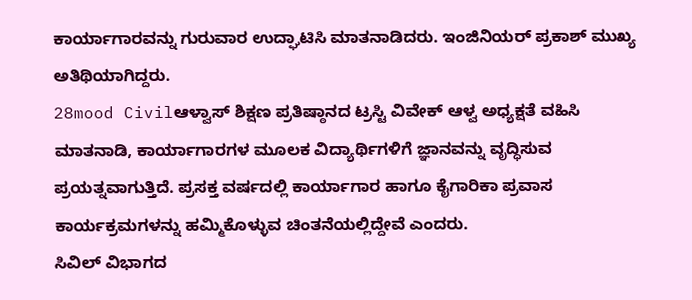ಕಾರ್ಯಾಗಾರವನ್ನು ಗುರುವಾರ ಉದ್ಘಾಟಿಸಿ ಮಾತನಾಡಿದರು. ಇಂಜಿನಿಯರ್ ಪ್ರಕಾಶ್ ಮುಖ್ಯ ಅತಿಥಿಯಾಗಿದ್ದರು.
28mood Civilಆಳ್ವಾಸ್ ಶಿಕ್ಷಣ ಪ್ರತಿಷ್ಠಾನದ ಟ್ರಸ್ಟಿ ವಿವೇಕ್ ಆಳ್ವ ಅಧ್ಯಕ್ಷತೆ ವಹಿಸಿ ಮಾತನಾಡಿ, ಕಾರ್ಯಾಗಾರಗಳ ಮೂಲಕ ವಿದ್ಯಾರ್ಥಿಗಳಿಗೆ ಜ್ಞಾನವನ್ನು ವೃದ್ಧಿಸುವ ಪ್ರಯತ್ನವಾಗುತ್ತಿದೆ. ಪ್ರಸಕ್ತ ವರ್ಷದಲ್ಲಿ ಕಾರ್ಯಾಗಾರ ಹಾಗೂ ಕೈಗಾರಿಕಾ ಪ್ರವಾಸ ಕಾರ್ಯಕ್ರಮಗಳನ್ನು ಹಮ್ಮಿಕೊಳ್ಳುವ ಚಿಂತನೆಯಲ್ಲಿದ್ದೇವೆ ಎಂದರು.
ಸಿವಿಲ್ ವಿಭಾಗದ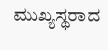ಮುಖ್ಯಸ್ಥರಾದ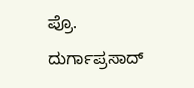ಪ್ರೊ. ದುರ್ಗಾಪ್ರಸಾದ್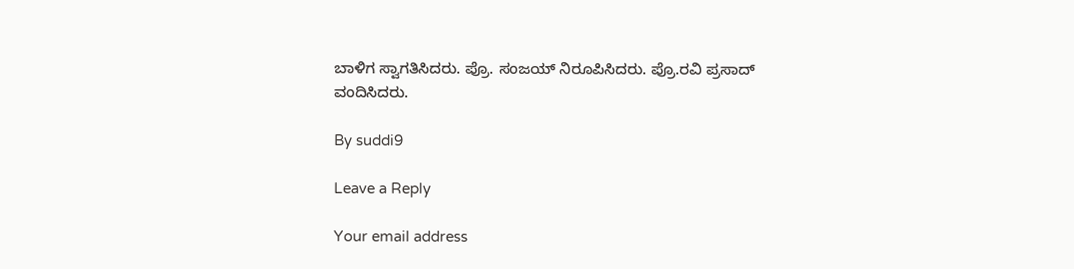ಬಾಳಿಗ ಸ್ವಾಗತಿಸಿದರು. ಪ್ರೊ. ಸಂಜಯ್ ನಿರೂಪಿಸಿದರು. ಪ್ರೊ.ರವಿ ಪ್ರಸಾದ್ ವಂದಿಸಿದರು.

By suddi9

Leave a Reply

Your email address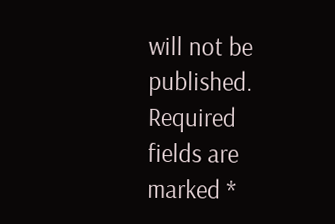will not be published. Required fields are marked *